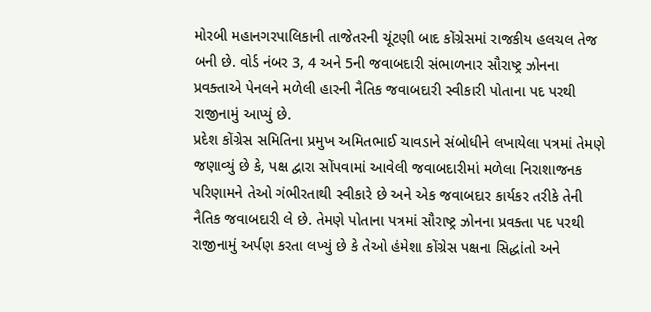મોરબી મહાનગરપાલિકાની તાજેતરની ચૂંટણી બાદ કોંગ્રેસમાં રાજકીય હલચલ તેજ બની છે. વોર્ડ નંબર 3, 4 અને 5ની જવાબદારી સંભાળનાર સૌરાષ્ટ્ર ઝોનના પ્રવક્તાએ પેનલને મળેલી હારની નૈતિક જવાબદારી સ્વીકારી પોતાના પદ પરથી રાજીનામું આપ્યું છે.
પ્રદેશ કોંગ્રેસ સમિતિના પ્રમુખ અમિતભાઈ ચાવડાને સંબોધીને લખાયેલા પત્રમાં તેમણે જણાવ્યું છે કે, પક્ષ દ્વારા સોંપવામાં આવેલી જવાબદારીમાં મળેલા નિરાશાજનક પરિણામને તેઓ ગંભીરતાથી સ્વીકારે છે અને એક જવાબદાર કાર્યકર તરીકે તેની નૈતિક જવાબદારી લે છે. તેમણે પોતાના પત્રમાં સૌરાષ્ટ્ર ઝોનના પ્રવક્તા પદ પરથી રાજીનામું અર્પણ કરતા લખ્યું છે કે તેઓ હંમેશા કોંગ્રેસ પક્ષના સિદ્ધાંતો અને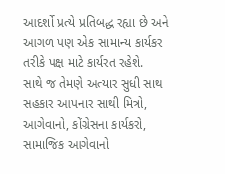આદર્શો પ્રત્યે પ્રતિબદ્ધ રહ્યા છે અને આગળ પણ એક સામાન્ય કાર્યકર તરીકે પક્ષ માટે કાર્યરત રહેશે.
સાથે જ તેમણે અત્યાર સુધી સાથ સહકાર આપનાર સાથી મિત્રો, આગેવાનો, કોંગ્રેસના કાર્યકરો, સામાજિક આગેવાનો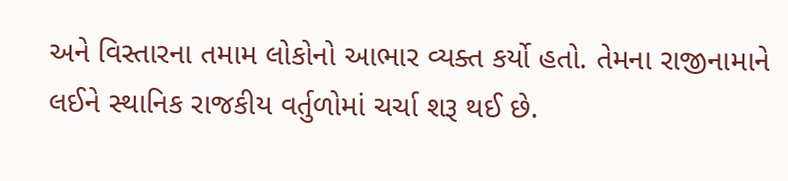અને વિસ્તારના તમામ લોકોનો આભાર વ્યક્ત કર્યો હતો. તેમના રાજીનામાને લઈને સ્થાનિક રાજકીય વર્તુળોમાં ચર્ચા શરૂ થઈ છે.